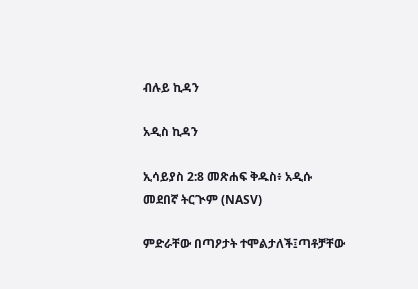ብሉይ ኪዳን

አዲስ ኪዳን

ኢሳይያስ 2:8 መጽሐፍ ቅዱስ፥ አዲሱ መደበኛ ትርጒም (NASV)

ምድራቸው በጣዖታት ተሞልታለች፤ጣቶቻቸው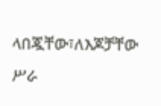ላበጇቸው፣ለእጆቻቸው ሥራ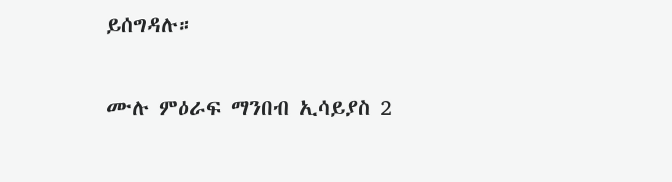ይሰግዳሉ።

ሙሉ ምዕራፍ ማንበብ ኢሳይያስ 2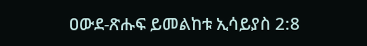ዐውደ-ጽሑፍ ይመልከቱ ኢሳይያስ 2:8